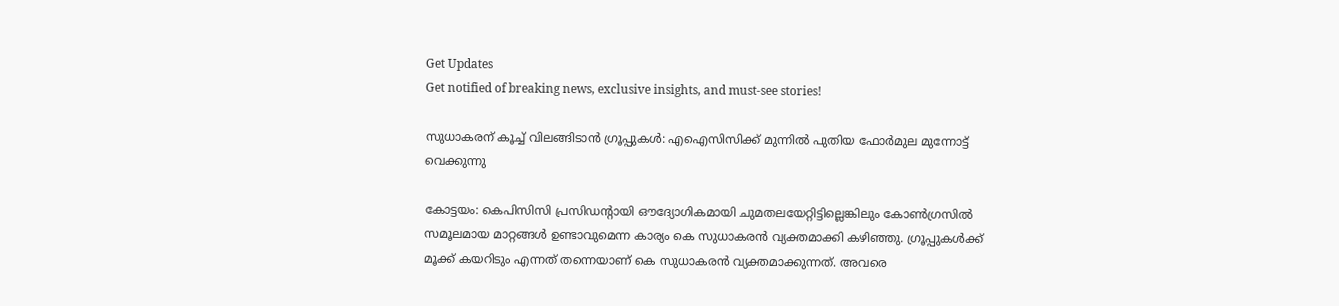Get Updates
Get notified of breaking news, exclusive insights, and must-see stories!

സുധാകരന് കൂച്ച് വിലങ്ങിടാന്‍ ഗ്രൂപ്പുകള്‍: എഐസിസിക്ക് മുന്നില്‍ പുതിയ ഫോര്‍മുല മുന്നോട്ട് വെക്കുന്നു

കോട്ടയം: കെപിസിസി പ്രസിഡന്‍റായി ഔദ്യോഗികമായി ചുമതലയേറ്റിട്ടില്ലെങ്കിലും കോണ്‍ഗ്രസില്‍ സമൂലമായ മാറ്റങ്ങള്‍ ഉണ്ടാവുമെന്ന കാര്യം കെ സുധാകരന്‍ വ്യക്തമാക്കി കഴിഞ്ഞു. ഗ്രൂപ്പുകള്‍ക്ക് മൂക്ക് കയറിടും എന്നത് തന്നെയാണ് കെ സുധാകരന്‍ വ്യക്തമാക്കുന്നത്. അവരെ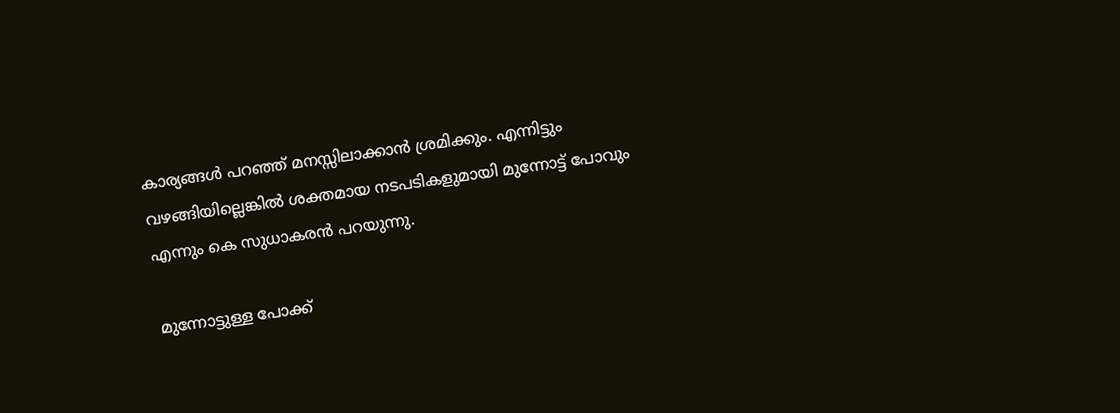കാര്യങ്ങള്‍ പറഞ്ഞ് മനസ്സിലാക്കാന്‍ ശ്രമിക്കും. എന്നിട്ടും വഴങ്ങിയില്ലെങ്കില്‍ ശക്തമായ നടപടികളുമായി മുന്നോട്ട് പോവും എന്നും കെ സുധാകരന്‍ പറയുന്നു.

മുന്നോട്ടുള്ള പോക്ക്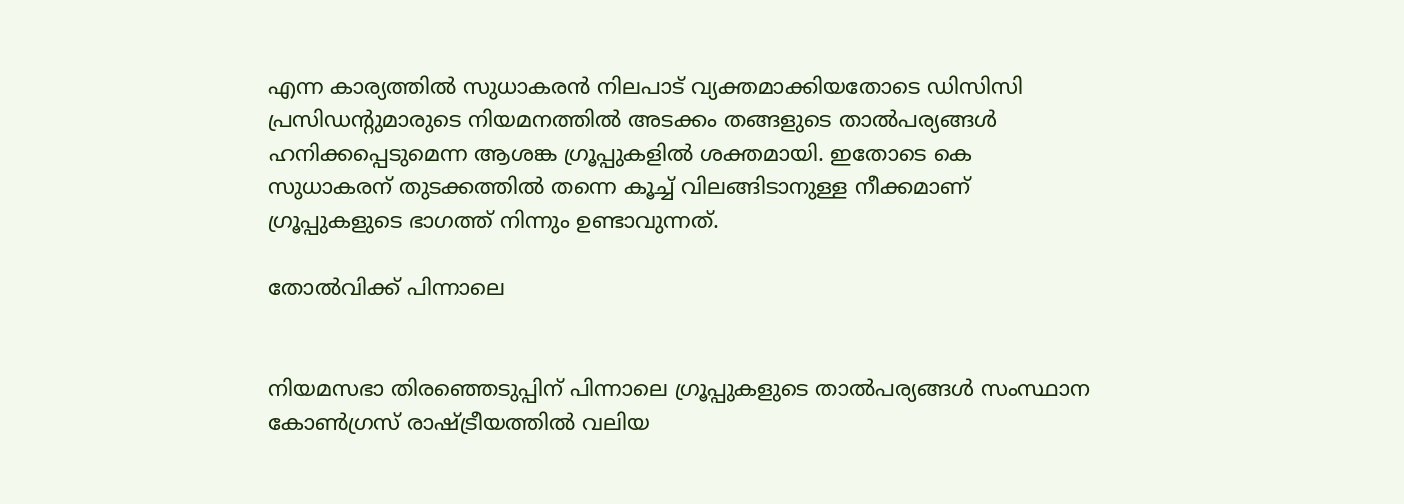എന്ന കാര്യത്തില്‍ സുധാകരന്‍ നിലപാട് വ്യക്തമാക്കിയതോടെ ഡിസിസി പ്രസിഡന്‍റുമാരുടെ നിയമനത്തില്‍ അടക്കം തങ്ങളുടെ താല്‍പര്യങ്ങള്‍ ഹനിക്കപ്പെടുമെന്ന ആശങ്ക ഗ്രൂപ്പുകളില്‍ ശക്തമായി. ഇതോടെ കെ സുധാകരന് തുടക്കത്തില്‍ തന്നെ കൂച്ച് വിലങ്ങിടാനുള്ള നീക്കമാണ് ഗ്രൂപ്പുകളുടെ ഭാഗത്ത് നിന്നും ഉണ്ടാവുന്നത്.

തോല്‍വിക്ക് പിന്നാലെ


നിയമസഭാ തിരഞ്ഞെടുപ്പിന് പിന്നാലെ ഗ്രൂപ്പുകളുടെ താല്‍പര്യങ്ങള്‍ സംസ്ഥാന കോണ്‍ഗ്രസ് രാഷ്ട്രീയത്തില്‍ വലിയ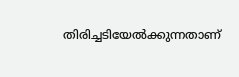തിരിച്ചടിയേല്‍ക്കുന്നതാണ്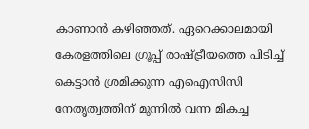കാണാന്‍ കഴിഞ്ഞത്. ഏറെക്കാലമായി കേരളത്തിലെ ഗ്രൂപ്പ് രാഷ്ട്രീയത്തെ പിടിച്ച് കെട്ടാന്‍ ശ്രമിക്കുന്ന എഐസിസി നേതൃത്വത്തിന് മുന്നില്‍ വന്ന മികച്ച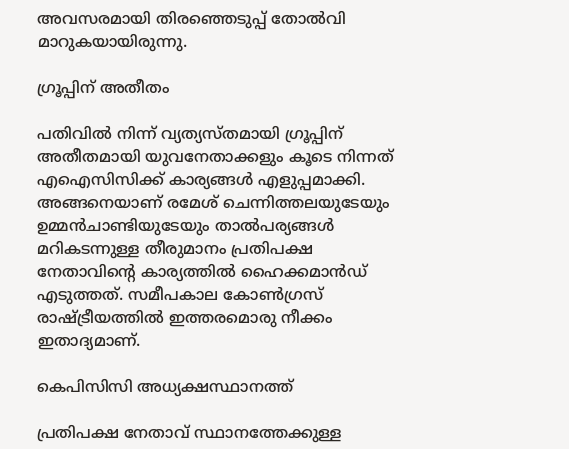അവസരമായി തിരഞ്ഞെടുപ്പ് തോല്‍വി മാറുകയായിരുന്നു.

ഗ്രൂപ്പിന് അതീതം

പതിവില്‍ നിന്ന് വ്യത്യസ്തമായി ഗ്രൂപ്പിന് അതീതമായി യുവനേതാക്കളും കൂടെ നിന്നത് എഐസിസിക്ക് കാര്യങ്ങള്‍ എളുപ്പമാക്കി. അങ്ങനെയാണ് രമേശ് ചെന്നിത്തലയുടേയും ഉമ്മന്‍ചാണ്ടിയുടേയും താല്‍പര്യങ്ങള്‍ മറികടന്നുള്ള തീരുമാനം പ്രതിപക്ഷ നേതാവിന്‍റെ കാര്യത്തില്‍ ഹൈക്കമാന്‍ഡ് എടുത്തത്. സമീപകാല കോണ്‍ഗ്രസ് രാഷ്ട്രീയത്തില്‍ ഇത്തരമൊരു നീക്കം ഇതാദ്യമാണ്.

കെപിസിസി അധ്യക്ഷസ്ഥാനത്ത്

പ്രതിപക്ഷ നേതാവ് സ്ഥാനത്തേക്കുള്ള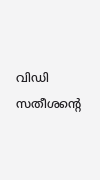വിഡി സതീശന്‍റെ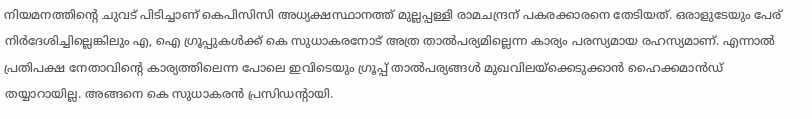നിയമനത്തിന്‍റെ ചുവട് പിടിച്ചാണ് കെപിസിസി അധ്യക്ഷസ്ഥാനത്ത് മുല്ലപ്പള്ളി രാമചന്ദ്രന് പകരക്കാരനെ തേടിയത്. ഒരാളുടേയും പേര് നിര്‍ദേശിച്ചില്ലെങ്കിലും എ, ഐ ഗ്രൂപ്പുകള്‍ക്ക് കെ സുധാകരനോട് അത്ര താല്‍പര്യമില്ലെന്ന കാര്യം പരസ്യമായ രഹസ്യമാണ്. എന്നാല്‍ പ്രതിപക്ഷ നേതാവിന്‍റെ കാര്യത്തിലെന്ന പോലെ ഇവിടെയും ഗ്രൂപ്പ് താല്‍പര്യങ്ങള്‍ മുഖവിലയ്ക്കെടുക്കാന്‍ ഹൈക്കമാന്‍ഡ് തയ്യാറായില്ല. അങ്ങനെ കെ സുധാകരന്‍ പ്രസിഡന്‍റായി.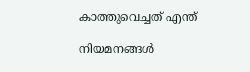കാത്തുവെച്ചത് എന്ത്

നിയമനങ്ങള്‍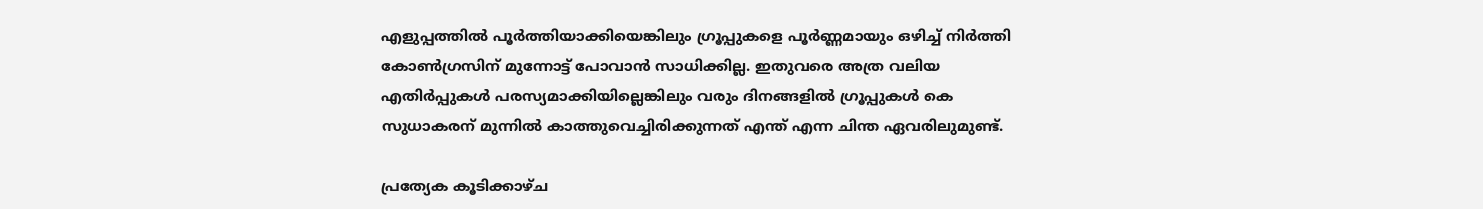എളുപ്പത്തില്‍ പൂര്‍ത്തിയാക്കിയെങ്കിലും ഗ്രൂപ്പുകളെ പൂര്‍ണ്ണമായും ഒഴിച്ച് നിര്‍ത്തി കോണ്‍ഗ്രസിന് മുന്നോട്ട് പോവാന്‍ സാധിക്കില്ല. ഇതുവരെ അത്ര വലിയ എതിര്‍പ്പുകള്‍ പരസ്യമാക്കിയില്ലെങ്കിലും വരും ദിനങ്ങളില്‍ ഗ്രൂപ്പുകള്‍ കെ സുധാകരന് മുന്നില്‍ കാത്തുവെച്ചിരിക്കുന്നത് എന്ത് എന്ന ചിന്ത ഏവരിലുമുണ്ട്.

പ്രത്യേക കൂടിക്കാഴ്ച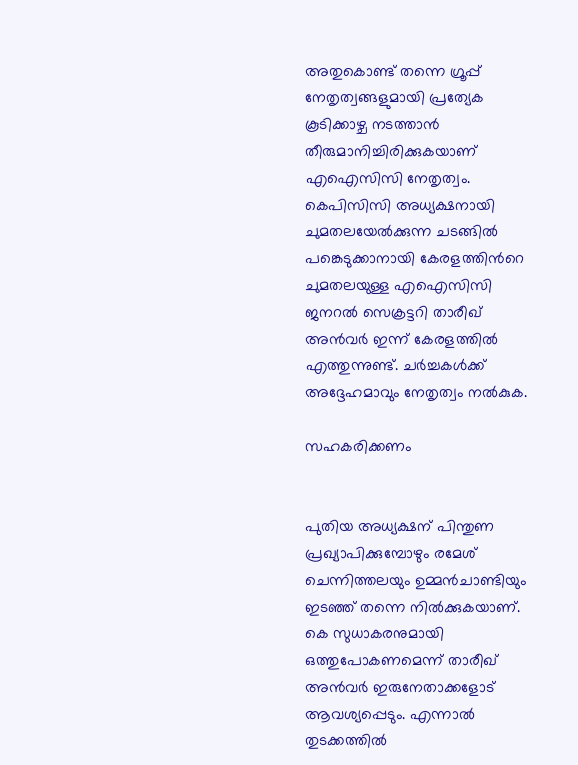അതുകൊണ്ട് തന്നെ ഗ്രൂപ്പ് നേതൃത്വങ്ങളുമായി പ്രത്യേക കൂടിക്കാഴ്ച നടത്താന്‍ തീരുമാനിച്ചിരിക്കുകയാണ് എഐസിസി നേതൃത്വം. കെപിസിസി അധ്യക്ഷനായി ചുമതലയേല്‍ക്കുന്ന ചടങ്ങില്‍ പങ്കെടുക്കാനായി കേരളത്തിന്‍റെ ചുമതലയുള്ള എഐസിസി ജനറല്‍ സെക്രട്ടറി താരീഖ് അന്‍വര്‍ ഇന്ന് കേരളത്തില്‍ എത്തുന്നുണ്ട്. ചര്‍ച്ചകള്‍ക്ക് അദ്ദേഹമാവും നേതൃത്വം നല്‍കുക.

സഹകരിക്കണം


പുതിയ അധ്യക്ഷന് പിന്തുണ പ്രഖ്യാപിക്കുമ്പോഴും രമേശ് ചെന്നിത്തലയും ഉമ്മന്‍ചാണ്ടിയും ഇടഞ്ഞ് തന്നെ നില്‍ക്കുകയാണ്. കെ സുധാകരനുമായി ഒത്തുപോകണമെന്ന് താരീഖ് അന്‍വര്‍ ഇരുനേതാക്കളോട് ആവശ്യപ്പെടും. എന്നാല്‍ തുടക്കത്തില്‍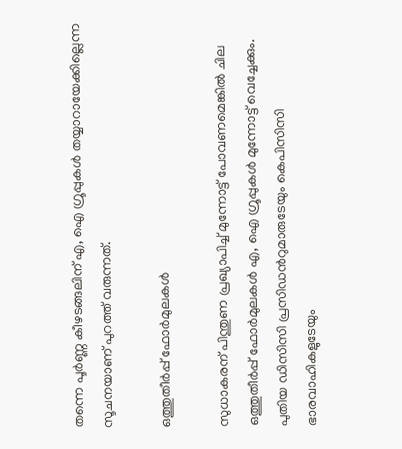തന്നെ പൂര്‍ണ്ണ കീഴടങ്ങലിന് എ, ഐ ഗ്രൂപ്പുകള്‍ തയ്യാറായേക്കില്ലെന്ന സൂചനയാണ് പുറത്ത് വരുന്നത്.

ഒത്തുതീര്‍പ്പ് ഫോര്‍മുലകള്‍

സുധാകരന് പിന്തുണ പ്രഖ്യാപിച്ച് മുന്നോട്ട് പോവണമെങ്കില്‍ ചില ഒത്തുതീര്‍പ്പ് ഫോര്‍മുലകള്‍ എ, ഐ ഗ്രൂപ്പുകള്‍ മുന്നോട്ട് വെച്ചേക്കും. പുതിയ ഡിസിസി പ്രസിഡന്‍റുമാരുടേയും കെപിസിസി ഭാരവാഹികളുടേയും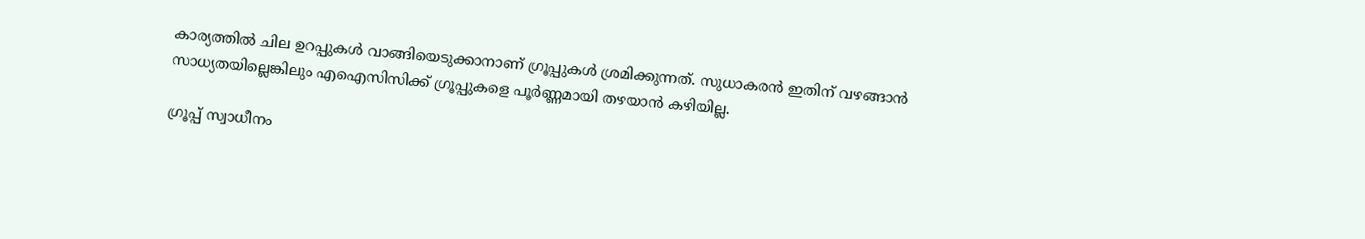കാര്യത്തില്‍ ചില ഉറപ്പുകള്‍ വാങ്ങിയെടുക്കാനാണ് ഗ്രൂപ്പുകള്‍ ശ്രമിക്കുന്നത്. സുധാകരന്‍ ഇതിന് വഴങ്ങാന്‍ സാധ്യതയില്ലെങ്കിലും എഐസിസിക്ക് ഗ്രൂപ്പുകളെ പൂര്‍ണ്ണമായി തഴയാന്‍ കഴിയില്ല.

ഗ്രൂപ്പ് സ്വാധീനം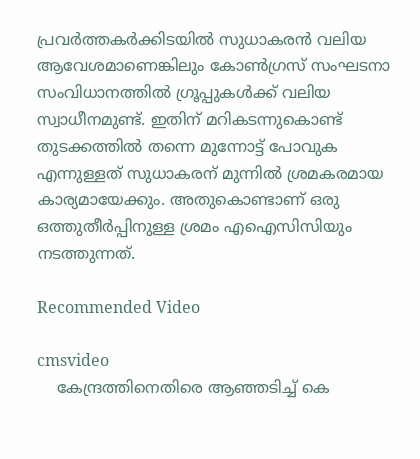പ്രവര്‍ത്തകര്‍ക്കിടയില്‍ സുധാകരന്‍ വലിയ ആവേശമാണെങ്കിലും കോണ്‍ഗ്രസ് സംഘടനാ സംവിധാനത്തില്‍ ഗ്രൂപ്പുകള്‍ക്ക് വലിയ സ്വാധീനമുണ്ട്. ഇതിന് മറികടന്നുകൊണ്ട് തുടക്കത്തില്‍ തന്നെ മുന്നോട്ട് പോവുക എന്നുള്ളത് സുധാകരന് മുന്നില്‍ ശ്രമകരമായ കാര്യമായേക്കും. അതുകൊണ്ടാണ് ഒരു ഒത്തുതീര്‍പ്പിനുള്ള ശ്രമം എഐസിസിയും നടത്തുന്നത്.

Recommended Video

cmsvideo
    കേന്ദ്രത്തിനെതിരെ ആഞ്ഞടിച്ച് കെ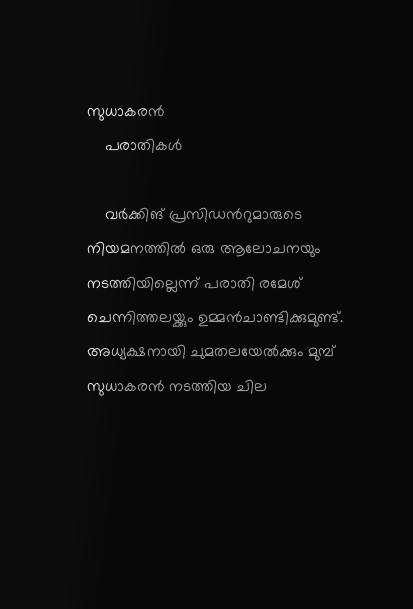സുധാകരൻ
    പരാതികള്‍

    വര്‍ക്കിങ് പ്രസിഡന്‍റുമാരുടെ നിയമനത്തില്‍ ഒരു ആലോചനയും നടത്തിയില്ലെന്ന് പരാതി രമേശ് ചെന്നിത്തലയ്ക്കും ഉമ്മന്‍ചാണ്ടിക്കുമുണ്ട്. അധ്യക്ഷനായി ചുമതലയേല്‍ക്കും മുമ്പ് സുധാകരന്‍ നടത്തിയ ചില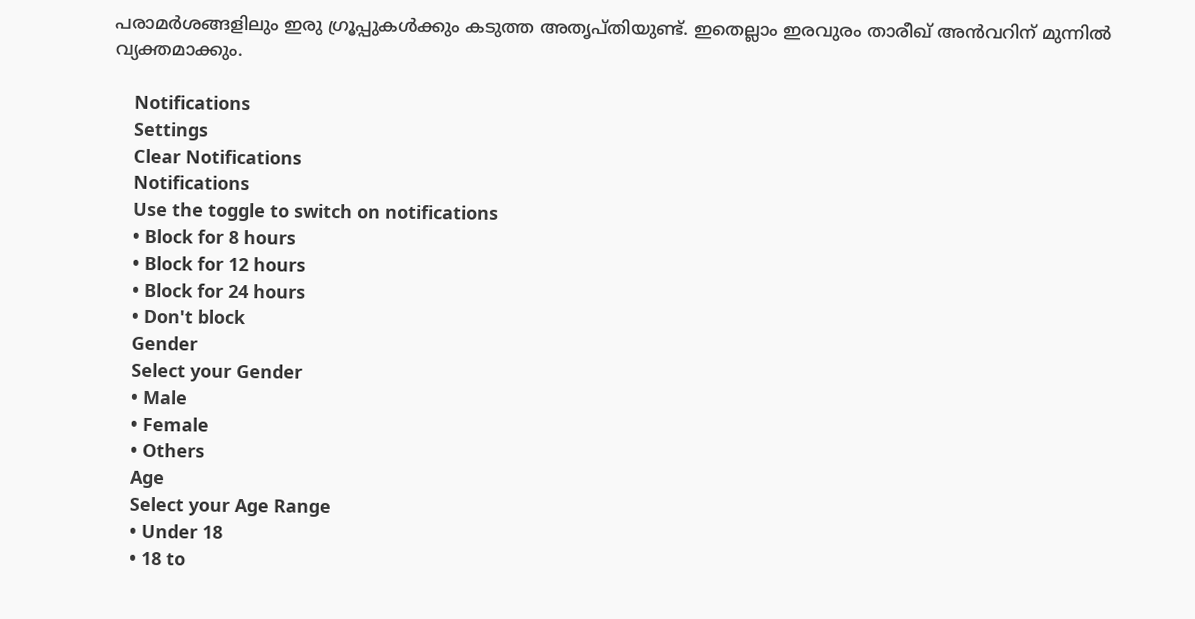പരാമര്‍ശങ്ങളിലും ഇരു ഗ്രൂപ്പുകള്‍ക്കും കടുത്ത അതൃപ്തിയുണ്ട്. ഇതെല്ലാം ഇരവുരം താരീഖ് അന്‍വറിന് മുന്നില്‍ വ്യക്തമാക്കും.

    Notifications
    Settings
    Clear Notifications
    Notifications
    Use the toggle to switch on notifications
    • Block for 8 hours
    • Block for 12 hours
    • Block for 24 hours
    • Don't block
    Gender
    Select your Gender
    • Male
    • Female
    • Others
    Age
    Select your Age Range
    • Under 18
    • 18 to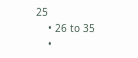25
    • 26 to 35
    •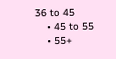36 to 45
    • 45 to 55
    • 55+